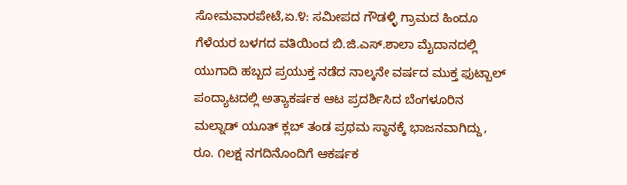ಸೋಮವಾರಪೇಟೆ,ಏ.೪: ಸಮೀಪದ ಗೌಡಳ್ಳಿ ಗ್ರಾಮದ ಹಿಂದೂ ಗೆಳೆಯರ ಬಳಗದ ವತಿಯಿಂದ ಬಿ.ಜಿ.ಎಸ್.ಶಾಲಾ ಮೈದಾನದಲ್ಲಿ ಯುಗಾದಿ ಹಬ್ಬದ ಪ್ರಯುಕ್ತ ನಡೆದ ನಾಲ್ಕನೇ ವರ್ಷದ ಮುಕ್ತ ಫುಟ್ಬಾಲ್ ಪಂದ್ಯಾಟದಲ್ಲಿ ಅತ್ಯಾಕರ್ಷಕ ಆಟ ಪ್ರದರ್ಶಿಸಿದ ಬೆಂಗಳೂರಿನ ಮಲ್ನಾಡ್ ಯೂತ್ ಕ್ಲಬ್ ತಂಡ ಪ್ರಥಮ ಸ್ಥಾನಕ್ಕೆ ಭಾಜನವಾಗಿದ್ದು, ರೂ. ೧ಲಕ್ಷ ನಗದಿನೊಂದಿಗೆ ಆಕರ್ಷಕ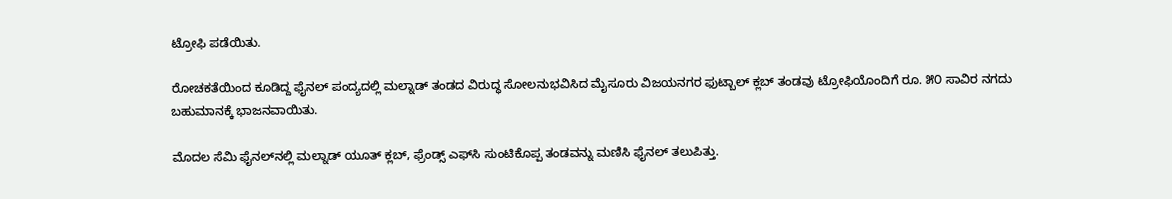ಟ್ರೋಫಿ ಪಡೆಯಿತು.

ರೋಚಕತೆಯಿಂದ ಕೂಡಿದ್ದ ಫೈನಲ್ ಪಂದ್ಯದಲ್ಲಿ ಮಲ್ನಾಡ್ ತಂಡದ ವಿರುದ್ಧ ಸೋಲನುಭವಿಸಿದ ಮೈಸೂರು ವಿಜಯನಗರ ಫುಟ್ಬಾಲ್ ಕ್ಲಬ್ ತಂಡವು ಟ್ರೋಫಿಯೊಂದಿಗೆ ರೂ. ೫೦ ಸಾವಿರ ನಗದು ಬಹುಮಾನಕ್ಕೆ ಭಾಜನವಾಯಿತು.

ಮೊದಲ ಸೆಮಿ ಫೈನಲ್‌ನಲ್ಲಿ ಮಲ್ನಾಡ್ ಯೂತ್ ಕ್ಲಬ್, ಫ್ರೆಂಡ್ಸ್ ಎಫ್‌ಸಿ ಸುಂಟಿಕೊಪ್ಪ ತಂಡವನ್ನು ಮಣಿಸಿ ಫೈನಲ್ ತಲುಪಿತ್ತು.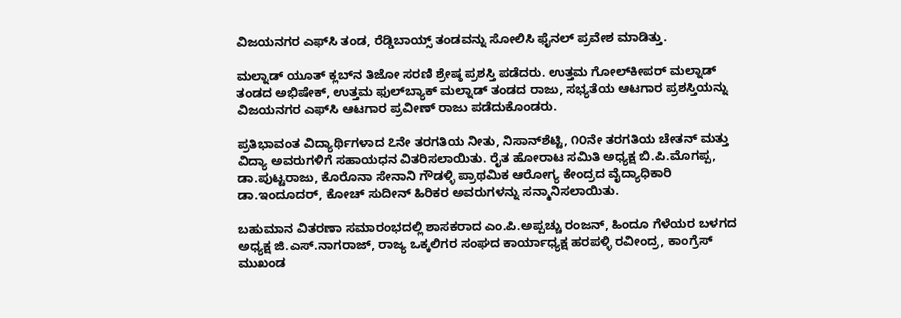ವಿಜಯನಗರ ಎಫ್‌ಸಿ ತಂಡ, ರೆಡ್ಡಿಬಾಯ್ಸ್ ತಂಡವನ್ನು ಸೋಲಿಸಿ ಫೈನಲ್ ಪ್ರವೇಶ ಮಾಡಿತ್ತು.

ಮಲ್ನಾಡ್ ಯೂತ್ ಕ್ಲಬ್‌ನ ತಿಜೋ ಸರಣಿ ಶ್ರೇಷ್ಠ ಪ್ರಶಸ್ತಿ ಪಡೆದರು. ಉತ್ತಮ ಗೋಲ್‌ಕೀಪರ್ ಮಲ್ನಾಡ್ ತಂಡದ ಅಭಿಷೇಕ್, ಉತ್ತಮ ಫುಲ್‌ಬ್ಯಾಕ್ ಮಲ್ನಾಡ್ ತಂಡದ ರಾಜು, ಸಭ್ಯತೆಯ ಆಟಗಾರ ಪ್ರಶಸ್ತಿಯನ್ನು ವಿಜಯನಗರ ಎಫ್‌ಸಿ ಆಟಗಾರ ಪ್ರವೀಣ್ ರಾಜು ಪಡೆದುಕೊಂಡರು.

ಪ್ರತಿಭಾವಂತ ವಿದ್ಯಾರ್ಥಿಗಳಾದ ೭ನೇ ತರಗತಿಯ ನೀತು, ನಿಸಾನ್‌ಶೆಟ್ಟಿ, ೧೦ನೇ ತರಗತಿಯ ಚೇತನ್ ಮತ್ತು ವಿದ್ಯಾ ಅವರುಗಳಿಗೆ ಸಹಾಯಧನ ವಿತರಿಸಲಾಯಿತು. ರೈತ ಹೋರಾಟ ಸಮಿತಿ ಅಧ್ಯಕ್ಷ ಬಿ.ಪಿ.ಮೊಗಪ್ಪ, ಡಾ.ಪುಟ್ಟರಾಜು, ಕೊರೊನಾ ಸೇನಾನಿ ಗೌಡಳ್ಳಿ ಪ್ರಾಥಮಿಕ ಆರೋಗ್ಯ ಕೇಂದ್ರದ ವೈದ್ಯಾಧಿಕಾರಿ ಡಾ.ಇಂದೂದರ್, ಕೋಚ್ ಸುದೀನ್ ಹಿರಿಕರ ಅವರುಗಳನ್ನು ಸನ್ಮಾನಿಸಲಾಯಿತು.

ಬಹುಮಾನ ವಿತರಣಾ ಸಮಾರಂಭದಲ್ಲಿ ಶಾಸಕರಾದ ಎಂ.ಪಿ.ಅಪ್ಪಚ್ಚು ರಂಜನ್, ಹಿಂದೂ ಗೆಳೆಯರ ಬಳಗದ ಅಧ್ಯಕ್ಷ ಜಿ.ಎಸ್.ನಾಗರಾಜ್, ರಾಜ್ಯ ಒಕ್ಕಲಿಗರ ಸಂಘದ ಕಾರ್ಯಾಧ್ಯಕ್ಷ ಹರಪಳ್ಳಿ ರವೀಂದ್ರ, ಕಾಂಗ್ರೆಸ್ ಮುಖಂಡ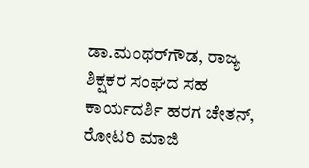ಡಾ.ಮಂಥರ್‌ಗೌಡ, ರಾಜ್ಯ ಶಿಕ್ಷಕರ ಸಂಘದ ಸಹ ಕಾರ್ಯದರ್ಶಿ ಹರಗ ಚೇತನ್, ರೋಟರಿ ಮಾಜಿ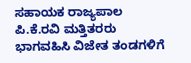ಸಹಾಯಕ ರಾಜ್ಯಪಾಲ ಪಿ.ಕೆ.ರವಿ ಮತ್ತಿತರರು ಭಾಗವಹಿಸಿ ವಿಜೇತ ತಂಡಗಳಿಗೆ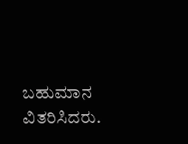ಬಹುಮಾನ ವಿತರಿಸಿದರು.